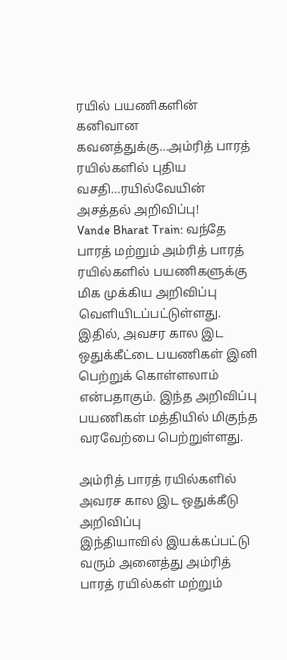ரயில் பயணிகளின் கனிவான கவனத்துக்கு…அம்ரித் பாரத் ரயில்களில் புதிய வசதி…ரயில்வேயின் அசத்தல் அறிவிப்பு!
Vande Bharat Train: வந்தே பாரத் மற்றும் அம்ரித் பாரத் ரயில்களில் பயணிகளுக்கு மிக முக்கிய அறிவிப்பு வெளியிடப்பட்டுள்ளது. இதில், அவசர கால இட ஒதுக்கீட்டை பயணிகள் இனி பெற்றுக் கொள்ளலாம் என்பதாகும். இந்த அறிவிப்பு பயணிகள் மத்தியில் மிகுந்த வரவேற்பை பெற்றுள்ளது.

அம்ரித் பாரத் ரயில்களில் அவரச கால இட ஒதுக்கீடு அறிவிப்பு
இந்தியாவில் இயக்கப்பட்டு வரும் அனைத்து அம்ரித் பாரத் ரயில்கள் மற்றும்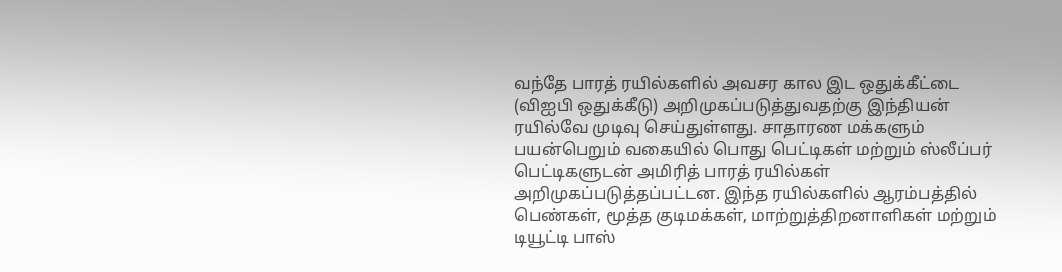வந்தே பாரத் ரயில்களில் அவசர கால இட ஒதுக்கீட்டை (விஐபி ஒதுக்கீடு) அறிமுகப்படுத்துவதற்கு இந்தியன் ரயில்வே முடிவு செய்துள்ளது. சாதாரண மக்களும் பயன்பெறும் வகையில் பொது பெட்டிகள் மற்றும் ஸ்லீப்பர் பெட்டிகளுடன் அமிரித் பாரத் ரயில்கள் அறிமுகப்படுத்தப்பட்டன. இந்த ரயில்களில் ஆரம்பத்தில் பெண்கள், மூத்த குடிமக்கள், மாற்றுத்திறனாளிகள் மற்றும் டியூட்டி பாஸ்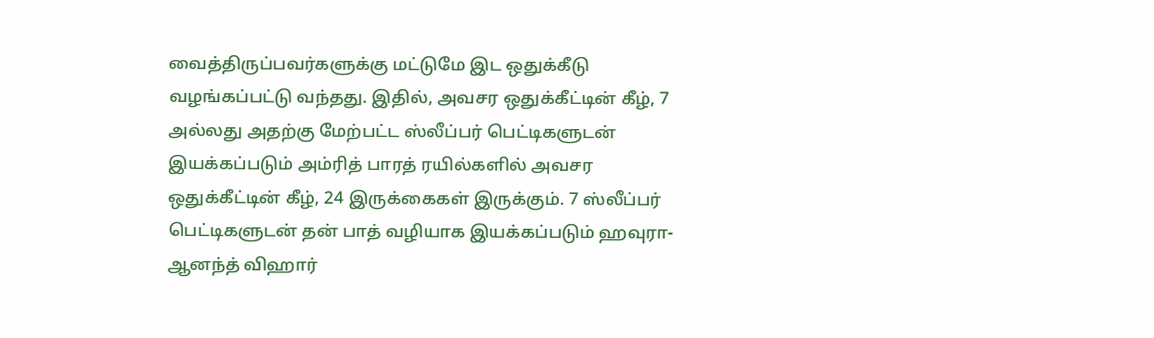வைத்திருப்பவர்களுக்கு மட்டுமே இட ஒதுக்கீடு வழங்கப்பட்டு வந்தது. இதில், அவசர ஒதுக்கீட்டின் கீழ், 7 அல்லது அதற்கு மேற்பட்ட ஸ்லீப்பர் பெட்டிகளுடன் இயக்கப்படும் அம்ரித் பாரத் ரயில்களில் அவசர ஒதுக்கீட்டின் கீழ், 24 இருக்கைகள் இருக்கும். 7 ஸ்லீப்பர் பெட்டிகளுடன் தன் பாத் வழியாக இயக்கப்படும் ஹவுரா- ஆனந்த் விஹார்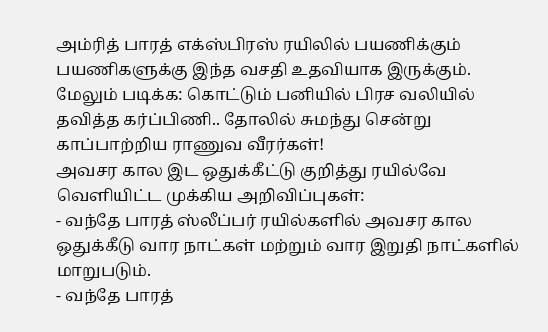அம்ரித் பாரத் எக்ஸ்பிரஸ் ரயிலில் பயணிக்கும் பயணிகளுக்கு இந்த வசதி உதவியாக இருக்கும்.
மேலும் படிக்க: கொட்டும் பனியில் பிரச வலியில் தவித்த கர்ப்பிணி.. தோலில் சுமந்து சென்று காப்பாற்றிய ராணுவ வீரர்கள்!
அவசர கால இட ஒதுக்கீட்டு குறித்து ரயில்வே வெளியிட்ட முக்கிய அறிவிப்புகள்:
- வந்தே பாரத் ஸ்லீப்பர் ரயில்களில் அவசர கால ஒதுக்கீடு வார நாட்கள் மற்றும் வார இறுதி நாட்களில் மாறுபடும்.
- வந்தே பாரத்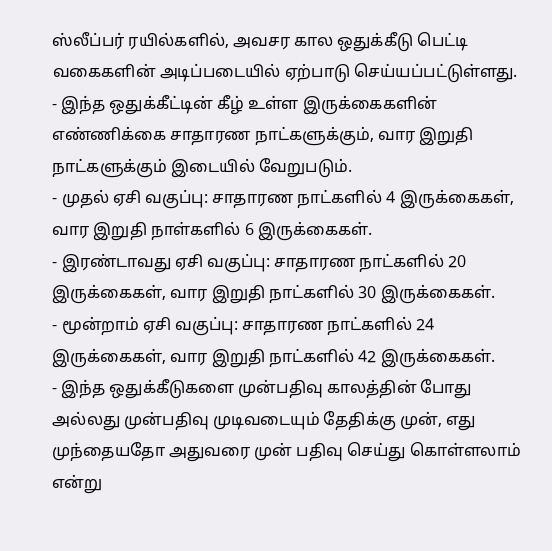ஸ்லீப்பர் ரயில்களில், அவசர கால ஒதுக்கீடு பெட்டி வகைகளின் அடிப்படையில் ஏற்பாடு செய்யப்பட்டுள்ளது.
- இந்த ஒதுக்கீட்டின் கீழ் உள்ள இருக்கைகளின் எண்ணிக்கை சாதாரண நாட்களுக்கும், வார இறுதி நாட்களுக்கும் இடையில் வேறுபடும்.
- முதல் ஏசி வகுப்பு: சாதாரண நாட்களில் 4 இருக்கைகள், வார இறுதி நாள்களில் 6 இருக்கைகள்.
- இரண்டாவது ஏசி வகுப்பு: சாதாரண நாட்களில் 20 இருக்கைகள், வார இறுதி நாட்களில் 30 இருக்கைகள்.
- மூன்றாம் ஏசி வகுப்பு: சாதாரண நாட்களில் 24 இருக்கைகள், வார இறுதி நாட்களில் 42 இருக்கைகள்.
- இந்த ஒதுக்கீடுகளை முன்பதிவு காலத்தின் போது அல்லது முன்பதிவு முடிவடையும் தேதிக்கு முன், எது முந்தையதோ அதுவரை முன் பதிவு செய்து கொள்ளலாம் என்று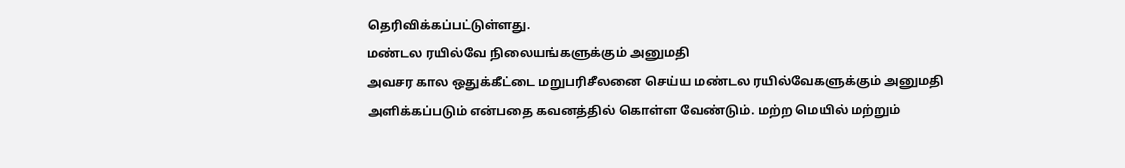தெரிவிக்கப்பட்டுள்ளது.
மண்டல ரயில்வே நிலையங்களுக்கும் அனுமதி
அவசர கால ஒதுக்கீட்டை மறுபரிசீலனை செய்ய மண்டல ரயில்வேகளுக்கும் அனுமதி அளிக்கப்படும் என்பதை கவனத்தில் கொள்ள வேண்டும். மற்ற மெயில் மற்றும்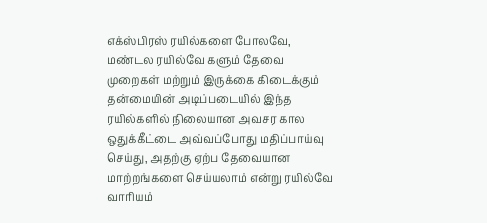எக்ஸ்பிரஸ் ரயில்களை போலவே, மண்டல ரயில்வே களும் தேவை முறைகள் மற்றும் இருக்கை கிடைக்கும் தன்மையின் அடிப்படையில் இந்த ரயில்களில் நிலையான அவசர கால ஒதுக்கீட்டை அவ்வப்போது மதிப்பாய்வு செய்து, அதற்கு ஏற்ப தேவையான மாற்றங்களை செய்யலாம் என்று ரயில்வே வாரியம்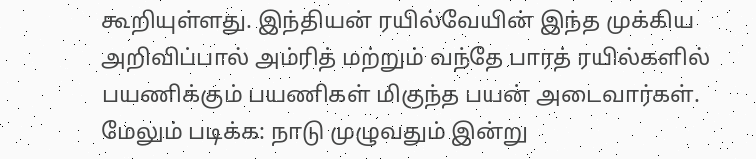கூறியுள்ளது. இந்தியன் ரயில்வேயின் இந்த முக்கிய அறிவிப்பால் அம்ரித் மற்றும் வந்தே பாரத் ரயில்களில் பயணிக்கும் பயணிகள் மிகுந்த பயன் அடைவார்கள்.
மேலும் படிக்க: நாடு முழுவதும் இன்று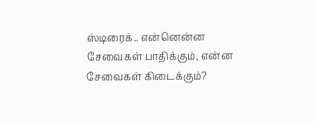ஸ்டிரைக்.. என்னென்ன சேவைகள் பாதிக்கும், என்ன சேவைகள் கிடைக்கும்?